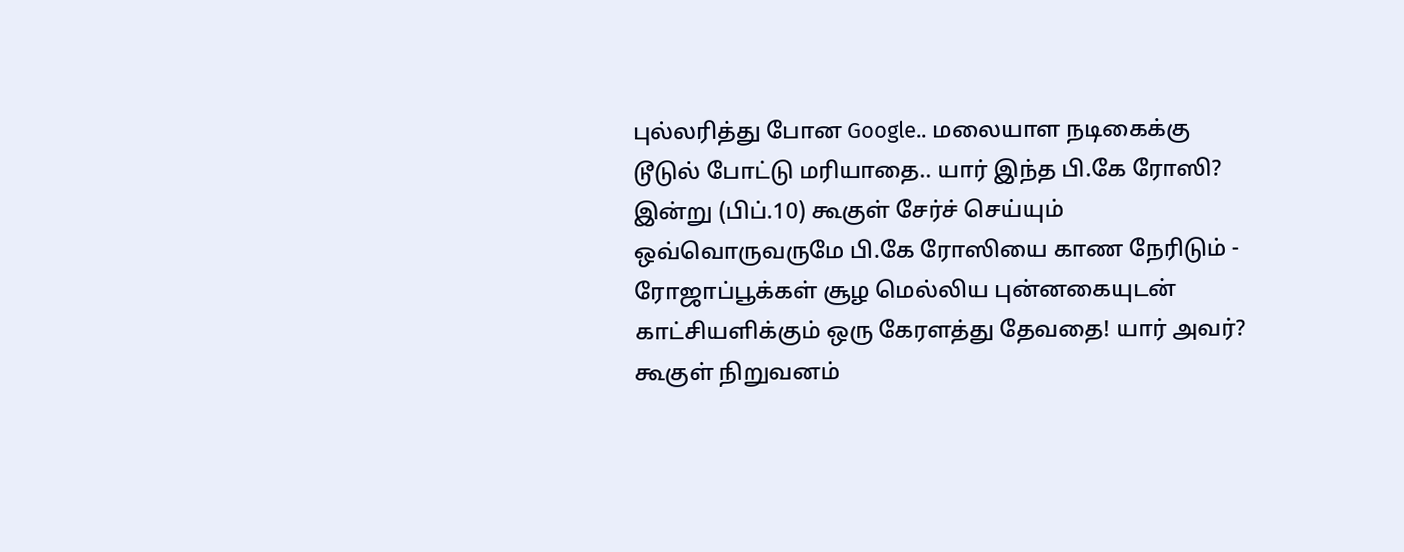புல்லரித்து போன Google.. மலையாள நடிகைக்கு டூடுல் போட்டு மரியாதை.. யார் இந்த பி.கே ரோஸி?
இன்று (பிப்.10) கூகுள் சேர்ச் செய்யும் ஒவ்வொருவருமே பி.கே ரோஸியை காண நேரிடும் - ரோஜாப்பூக்கள் சூழ மெல்லிய புன்னகையுடன் காட்சியளிக்கும் ஒரு கேரளத்து தேவதை! யார் அவர்? கூகுள் நிறுவனம்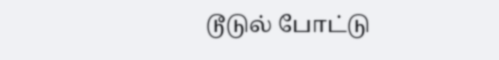டூடுல் போட்டு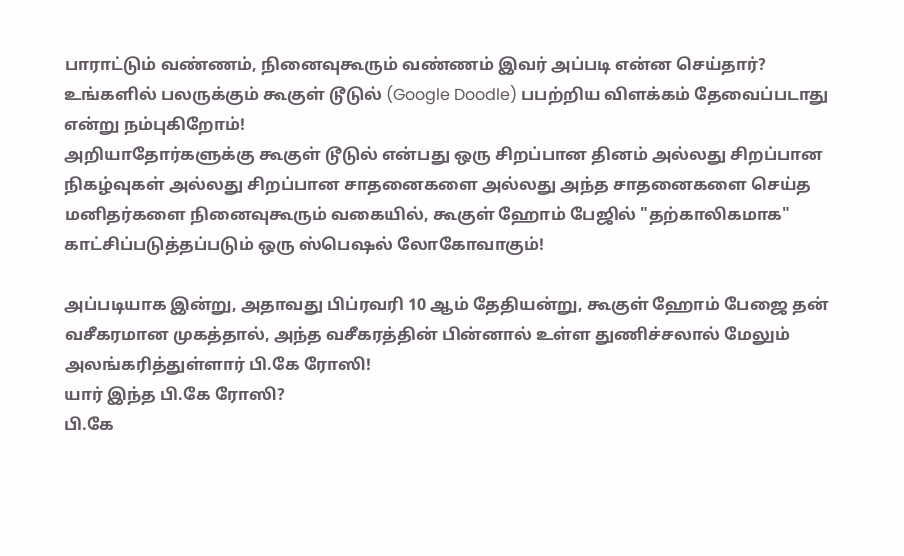பாராட்டும் வண்ணம், நினைவுகூரும் வண்ணம் இவர் அப்படி என்ன செய்தார்?
உங்களில் பலருக்கும் கூகுள் டூடுல் (Google Doodle) பபற்றிய விளக்கம் தேவைப்படாது என்று நம்புகிறோம்!
அறியாதோர்களுக்கு கூகுள் டூடுல் என்பது ஒரு சிறப்பான தினம் அல்லது சிறப்பான நிகழ்வுகள் அல்லது சிறப்பான சாதனைகளை அல்லது அந்த சாதனைகளை செய்த மனிதர்களை நினைவுகூரும் வகையில், கூகுள் ஹோம் பேஜில் "தற்காலிகமாக" காட்சிப்படுத்தப்படும் ஒரு ஸ்பெஷல் லோகோவாகும்!

அப்படியாக இன்று, அதாவது பிப்ரவரி 10 ஆம் தேதியன்று, கூகுள் ஹோம் பேஜை தன் வசீகரமான முகத்தால், அந்த வசீகரத்தின் பின்னால் உள்ள துணிச்சலால் மேலும் அலங்கரித்துள்ளார் பி.கே ரோஸி!
யார் இந்த பி.கே ரோஸி?
பி.கே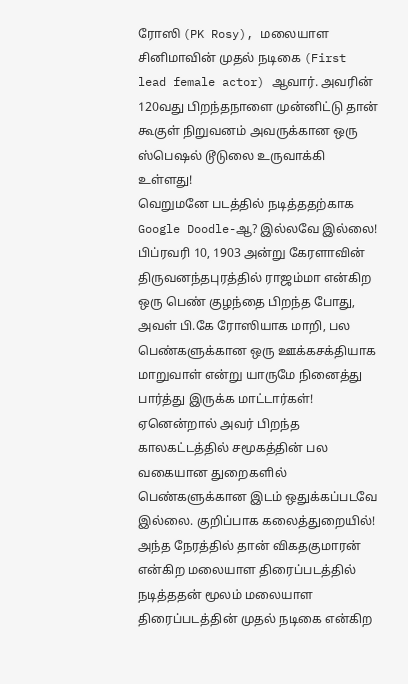ரோஸி (PK Rosy), மலையாள சினிமாவின் முதல் நடிகை (First lead female actor) ஆவார். அவரின் 120வது பிறந்தநாளை முன்னிட்டு தான் கூகுள் நிறுவனம் அவருக்கான ஒரு ஸ்பெஷல் டூடுலை உருவாக்கி உள்ளது!
வெறுமனே படத்தில் நடித்ததற்காக Google Doodle-ஆ? இல்லவே இல்லை!
பிப்ரவரி 10, 1903 அன்று கேரளாவின் திருவனந்தபுரத்தில் ராஜம்மா என்கிற ஒரு பெண் குழந்தை பிறந்த போது, அவள் பி.கே ரோஸியாக மாறி, பல பெண்களுக்கான ஒரு ஊக்கசக்தியாக மாறுவாள் என்று யாருமே நினைத்து பார்த்து இருக்க மாட்டார்கள்!
ஏனென்றால் அவர் பிறந்த காலகட்டத்தில் சமூகத்தின் பல வகையான துறைகளில் பெண்களுக்கான இடம் ஒதுக்கப்படவே இல்லை. குறிப்பாக கலைத்துறையில்!
அந்த நேரத்தில் தான் விகதகுமாரன் என்கிற மலையாள திரைப்படத்தில் நடித்ததன் மூலம் மலையாள திரைப்படத்தின் முதல் நடிகை என்கிற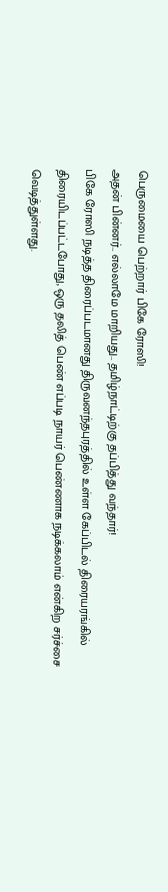பெருமையை பெற்றார் பிகே ரோஸி!
அதன் பின்னர்.. எல்லாமே மாறியது.. தமிழ்நாட்டிற்கு தப்பித்து வந்தார்!
பிகே ரோஸி நடித்த திரைப்படமானது திருவனந்தபுரத்தில் உள்ள கேப்பிடல் திரையரங்கில் திரையிடப்பட்டபோது, ஒரு தலித் பெண் எப்படி நாயர் பெண்ணாக நடிக்கலாம் என்கிற சர்ச்சை வெடித்துள்ளது.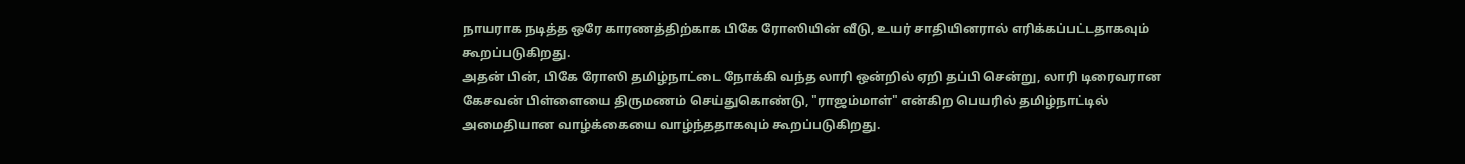நாயராக நடித்த ஒரே காரணத்திற்காக பிகே ரோஸியின் வீடு, உயர் சாதியினரால் எரிக்கப்பட்டதாகவும் கூறப்படுகிறது.
அதன் பின், பிகே ரோஸி தமிழ்நாட்டை நோக்கி வந்த லாரி ஒன்றில் ஏறி தப்பி சென்று, லாரி டிரைவரான கேசவன் பிள்ளையை திருமணம் செய்துகொண்டு, "ராஜம்மாள்" என்கிற பெயரில் தமிழ்நாட்டில் அமைதியான வாழ்க்கையை வாழ்ந்ததாகவும் கூறப்படுகிறது.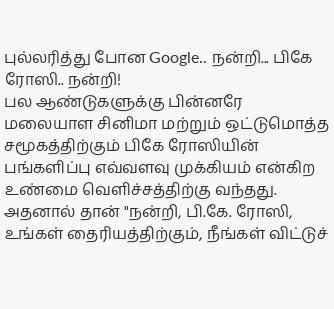புல்லரித்து போன Google.. நன்றி... பிகே ரோஸி.. நன்றி!
பல ஆண்டுகளுக்கு பின்னரே மலையாள சினிமா மற்றும் ஒட்டுமொத்த சமூகத்திற்கும் பிகே ரோஸியின் பங்களிப்பு எவ்வளவு முக்கியம் என்கிற உண்மை வெளிச்சத்திற்கு வந்தது.
அதனால் தான் "நன்றி, பி.கே. ரோஸி, உங்கள் தைரியத்திற்கும், நீங்கள் விட்டுச்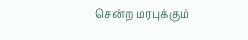சென்ற மரபுக்கும்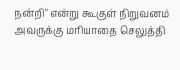நன்றி" என்று கூகுள் நிறுவனம் அவருக்கு மரியாதை செலுத்தி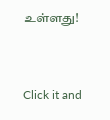உள்ளது!


Click it and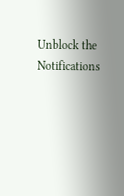Unblock the Notifications